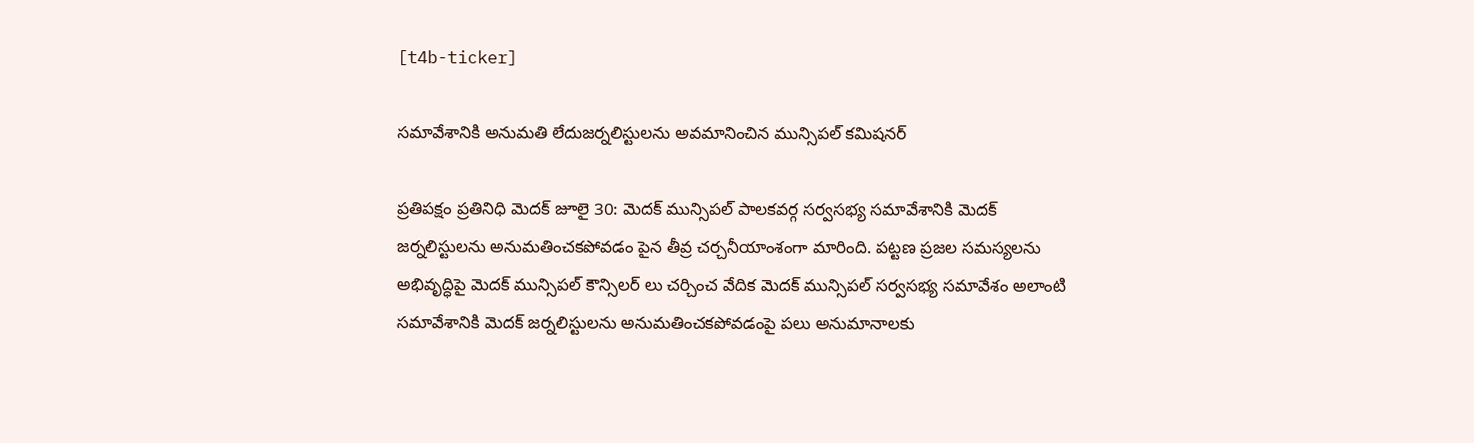[t4b-ticker]

సమావేశానికి అనుమతి లేదుజర్నలిస్టులను అవమానించిన మున్సిపల్ కమిషనర్

ప్రతిపక్షం ప్రతినిధి మెదక్ జూలై 30: మెదక్ మున్సిపల్ పాలకవర్గ సర్వసభ్య సమావేశానికి మెదక్ జర్నలిస్టులను అనుమతించకపోవడం పైన తీవ్ర చర్చనీయాంశంగా మారింది. పట్టణ ప్రజల సమస్యలను అభివృద్ధిపై మెదక్ మున్సిపల్ కౌన్సిలర్ లు చర్చించ వేదిక మెదక్ మున్సిపల్ సర్వసభ్య సమావేశం అలాంటి సమావేశానికి మెదక్ జర్నలిస్టులను అనుమతించకపోవడంపై పలు అనుమానాలకు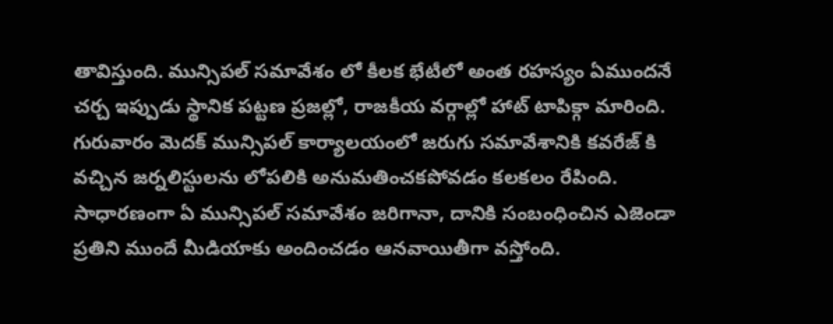తావిస్తుంది. మున్సిపల్ సమావేశం లో కీలక భేటీలో అంత రహస్యం ఏముందనే చర్చ ఇప్పుడు స్థానిక పట్టణ ప్రజల్లో, రాజకీయ వర్గాల్లో హాట్ టాపిక్గా మారింది. గురువారం మెదక్ మున్సిపల్ కార్యాలయంలో జరుగు సమావేశానికి కవరేజ్ కి వచ్చిన జర్నలిస్టులను లోపలికి అనుమతించకపోవడం కలకలం రేపింది. సాధారణంగా ఏ మున్సిపల్ సమావేశం జరిగానా, దానికి సంబంధించిన ఎజెండా ప్రతిని ముందే మీడియాకు అందించడం ఆనవాయితీగా వస్తోంది.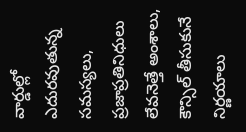వార్డుల్లో ఎదురవుతున్న సమస్యలు, ప్రజాప్రతినిధులు లేవనెత్తే అంశాలు, కౌన్సిల్ తీసుకునే నిర్ణయాలు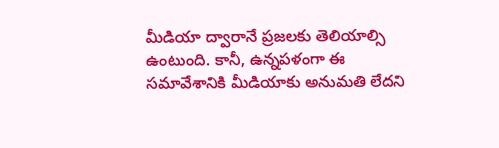మీడియా ద్వారానే ప్రజలకు తెలియాల్సి ఉంటుంది. కానీ, ఉన్నపళంగా ఈ సమావేశానికి మీడియాకు అనుమతి లేదని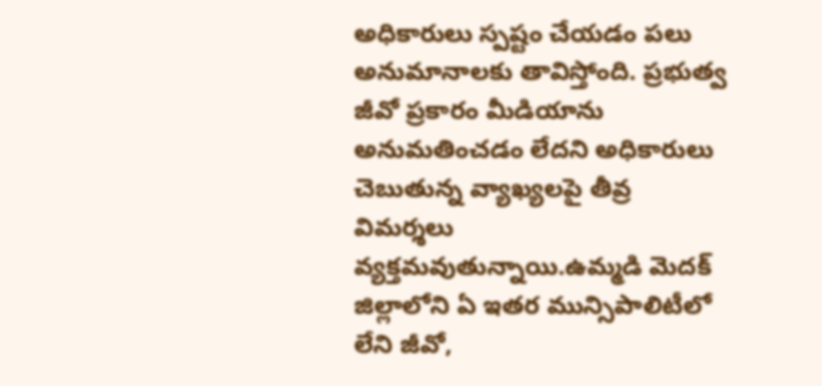అధికారులు స్పష్టం చేయడం పలు అనుమానాలకు తావిస్తోంది. ప్రభుత్వ జీవో ప్రకారం మీడియాను అనుమతించడం లేదని అధికారులు చెబుతున్న వ్యాఖ్యలపై తీవ్ర విమర్శలు వ్యక్తమవుతున్నాయి.ఉమ్మడి మెదక్ జిల్లాలోని ఏ ఇతర మున్సిపాలిటీలో లేని జీవో,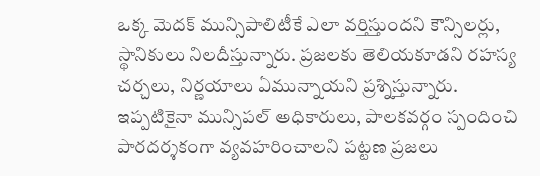ఒక్క మెదక్ మున్సిపాలిటీకే ఎలా వర్తిస్తుందని కౌన్సిలర్లు, స్థానికులు నిలదీస్తున్నారు. ప్రజలకు తెలియకూడని రహస్య చర్చలు, నిర్ణయాలు ఏమున్నాయని ప్రశ్నిస్తున్నారు. ఇప్పటికైనా మున్సిపల్ అధికారులు, పాలకవర్గం స్పందించి పారదర్శకంగా వ్యవహరించాలని పట్టణ ప్రజలు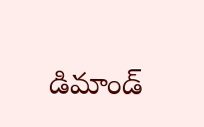డిమాండ్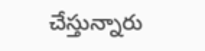చేస్తున్నారు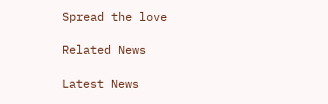Spread the love

Related News

Latest News